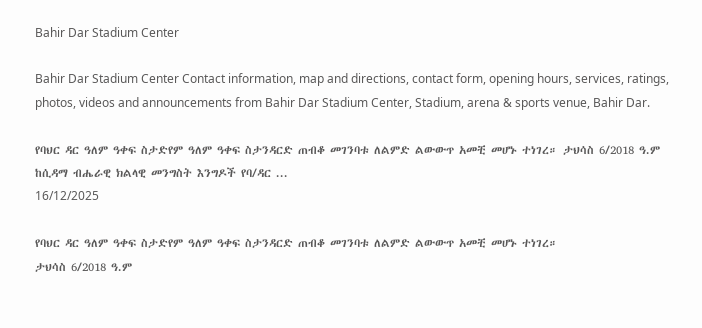Bahir Dar Stadium Center

Bahir Dar Stadium Center Contact information, map and directions, contact form, opening hours, services, ratings, photos, videos and announcements from Bahir Dar Stadium Center, Stadium, arena & sports venue, Bahir Dar.

የባህር ዳር ዓለም ዓቀፍ ስታድየም ዓለም ዓቀፍ ስታንዳርድ ጠብቆ መገንባቱ ለልምድ ልውውጥ አመቺ መሆኑ ተነገረ። ታህሳስ 6/2018 ዓ.ም ከሲዳማ ብሔራዊ ክልላዊ መንግስት እንግዶች የባ/ዳር ...
16/12/2025

የባህር ዳር ዓለም ዓቀፍ ስታድየም ዓለም ዓቀፍ ስታንዳርድ ጠብቆ መገንባቱ ለልምድ ልውውጥ አመቺ መሆኑ ተነገረ።
ታህሳስ 6/2018 ዓ.ም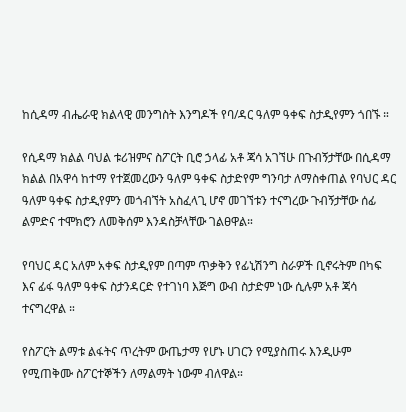ከሲዳማ ብሔራዊ ክልላዊ መንግስት እንግዶች የባ/ዳር ዓለም ዓቀፍ ስታዲየምን ጎበኙ ።

የሲዳማ ክልል ባህል ቱሪዝምና ስፖርት ቢሮ ኃላፊ አቶ ጃሳ አገኘሁ በጉብኝታቸው በሲዳማ ክልል በአዋሳ ከተማ የተጀመረውን ዓለም ዓቀፍ ስታድየም ግንባታ ለማስቀጠል የባህር ዳር ዓለም ዓቀፍ ስታዲየምን መጎብኘት አስፈላጊ ሆኖ መገኘቱን ተናግረው ጉብኝታቸው ሰፊ ልምድና ተሞክሮን ለመቅሰም እንዳስቻላቸው ገልፀዋል።

የባህር ዳር አለም አቀፍ ስታዲየም በጣም ጥቃቅን የፊኒሽንግ ስራዎች ቢኖሩትም በካፍ እና ፊፋ ዓለም ዓቀፍ ስታንዳርድ የተገነባ እጅግ ውብ ስታድም ነው ሲሉም አቶ ጃሳ ተናግረዋል ።

የስፖርት ልማቱ ልፋትና ጥረትም ውጤታማ የሆኑ ሀገርን የሚያስጠሩ እንዲሁም የሚጠቅሙ ስፖርተኞችን ለማልማት ነውም ብለዋል።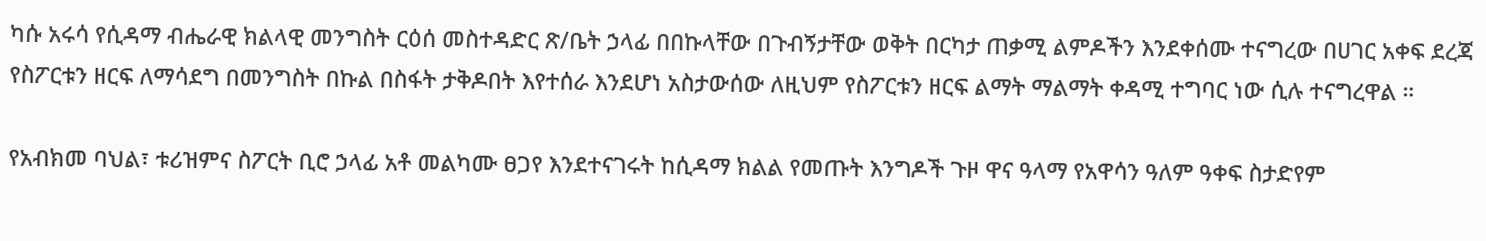ካሱ አሩሳ የሲዳማ ብሔራዊ ክልላዊ መንግስት ርዕሰ መስተዳድር ጽ/ቤት ኃላፊ በበኩላቸው በጉብኝታቸው ወቅት በርካታ ጠቃሚ ልምዶችን እንደቀሰሙ ተናግረው በሀገር አቀፍ ደረጃ የስፖርቱን ዘርፍ ለማሳደግ በመንግስት በኩል በስፋት ታቅዶበት እየተሰራ እንደሆነ አስታውሰው ለዚህም የስፖርቱን ዘርፍ ልማት ማልማት ቀዳሚ ተግባር ነው ሲሉ ተናግረዋል ።

የአብክመ ባህል፣ ቱሪዝምና ስፖርት ቢሮ ኃላፊ አቶ መልካሙ ፀጋየ እንደተናገሩት ከሲዳማ ክልል የመጡት እንግዶች ጉዞ ዋና ዓላማ የአዋሳን ዓለም ዓቀፍ ስታድየም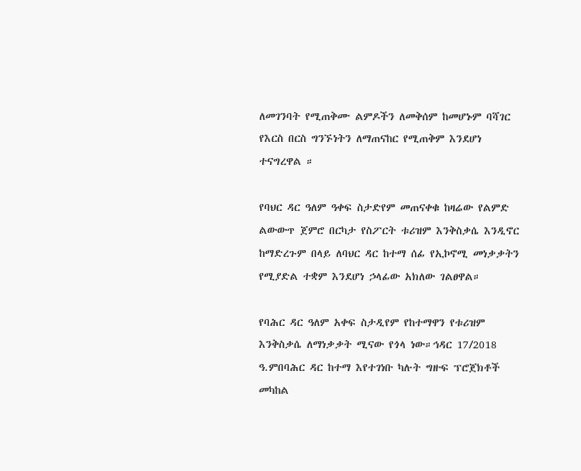ለመገንባት የሚጠቅሙ ልምዶችን ለመቅሰም ከመሆኑም ባሻገር የእርስ በርስ ግንኙነትን ለማጠናከር የሚጠቅም እንደሆነ ተናግረዋል ።

የባህር ዳር ዓለም ዓቀፍ ስታድየም መጠናቀቁ ከዛሬው የልምድ ልውውጥ ጀምሮ በርካታ የስፖርት ቱሪዝም እንቅስቃሴ እንዲኖር ከማድረጉም በላይ ለባህር ዳር ከተማ ሰፊ የኢኮኖሚ መነቃቃትን የሚያድል ተቋም እንደሆነ ኃላፊው አክለው ገልፀዋል።

የባሕር ዳር ዓለም አቀፍ ስታዲየም የከተማዋን የቱሪዝም እንቅስቃሴ ለማነቃቃት ሚናው የጎላ ነው።ኅዳር 17/2018 ዓ.ምበባሕር ዳር ከተማ እየተገነቡ ካሉት ግዙፍ ፕሮጀክቶች መካከል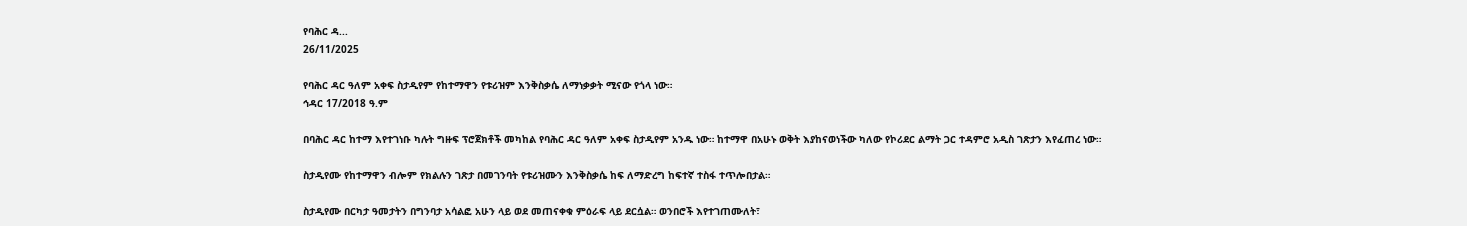የባሕር ዳ...
26/11/2025

የባሕር ዳር ዓለም አቀፍ ስታዲየም የከተማዋን የቱሪዝም እንቅስቃሴ ለማነቃቃት ሚናው የጎላ ነው።
ኅዳር 17/2018 ዓ.ም

በባሕር ዳር ከተማ እየተገነቡ ካሉት ግዙፍ ፕሮጀክቶች መካከል የባሕር ዳር ዓለም አቀፍ ስታዲየም አንዱ ነው። ከተማዋ በአሁኑ ወቅት እያከናወነችው ካለው የኮሪደር ልማት ጋር ተዳምሮ አዲስ ገጽታን እየፈጠረ ነው።

ስታዲየሙ የከተማዋን ብሎም የክልሉን ገጽታ በመገንባት የቱሪዝሙን እንቅስቃሴ ከፍ ለማድረግ ከፍተኛ ተስፋ ተጥሎበታል።

ስታዲየሙ በርካታ ዓመታትን በግንባታ አሳልፎ አሁን ላይ ወደ መጠናቀቁ ምዕራፍ ላይ ደርሷል። ወንበሮች እየተገጠሙለት፣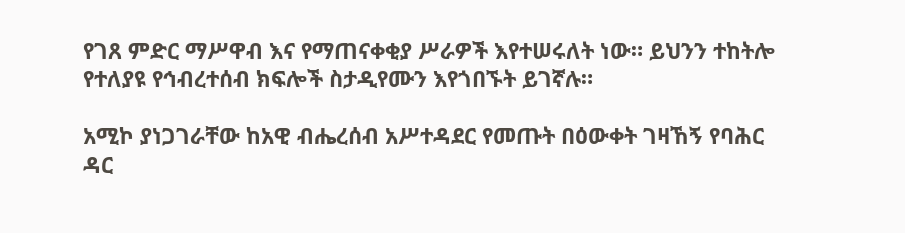የገጸ ምድር ማሥዋብ እና የማጠናቀቂያ ሥራዎች እየተሠሩለት ነው። ይህንን ተከትሎ የተለያዩ የኅብረተሰብ ክፍሎች ስታዲየሙን እየጎበኙት ይገኛሉ።

አሚኮ ያነጋገራቸው ከአዊ ብሔረሰብ አሥተዳደር የመጡት በዕውቀት ገዛኸኝ የባሕር ዳር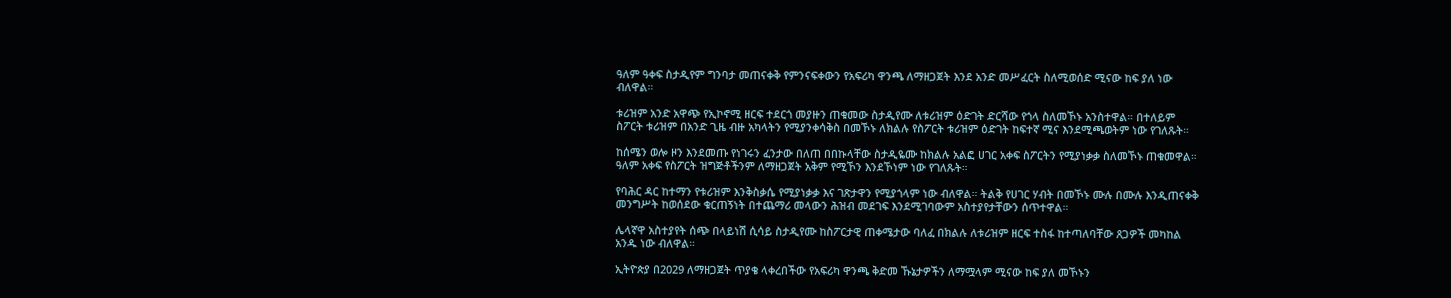ዓለም ዓቀፍ ስታዲየም ግንባታ መጠናቀቅ የምንናፍቀውን የአፍሪካ ዋንጫ ለማዘጋጀት እንደ አንድ መሥፈርት ስለሚወሰድ ሚናው ከፍ ያለ ነው ብለዋል።

ቱሪዝም አንድ አዋጭ የኢኮኖሚ ዘርፍ ተደርጎ መያዙን ጠቁመው ስታዲየሙ ለቱሪዝም ዕድገት ድርሻው የጎላ ስለመኾኑ አንስተዋል። በተለይም ስፖርት ቱሪዝም በአንድ ጊዜ ብዙ አካላትን የሚያንቀሳቅስ በመኾኑ ለክልሉ የስፖርት ቱሪዝም ዕድገት ከፍተኛ ሚና እንደሚጫወትም ነው የገለጹት።

ከሰሜን ወሎ ዞን እንደመጡ የነገሩን ፈንታው በለጠ በበኩላቸው ስታዲዬሙ ከክልሉ አልፎ ሀገር አቀፍ ስፖርትን የሚያነቃቃ ስለመኾኑ ጠቁመዋል። ዓለም አቀፍ የስፖርት ዝግጅቶችንም ለማዘጋጀት አቅም የሚኾን እንደኾነም ነው የገለጹት።

የባሕር ዳር ከተማን የቱሪዝም እንቅስቃሴ የሚያነቃቃ እና ገጽታዋን የሚያጎላም ነው ብለዋል። ትልቅ የሀገር ሃብት በመኾኑ ሙሉ በሙሉ እንዲጠናቀቅ መንግሥት ከወሰደው ቁርጠኝነት በተጨማሪ መላውን ሕዝብ መደገፍ እንደሚገባውም አስተያየታቸውን ሰጥተዋል።

ሌላኛዋ አስተያየት ሰጭ በላይነሽ ሲሳይ ስታዲየሙ ከስፖርታዊ ጠቀሜታው ባለፈ በክልሉ ለቱሪዝም ዘርፍ ተስፋ ከተጣለባቸው ጸጋዎች መካከል አንዱ ነው ብለዋል።

ኢትዮጵያ በ2029 ለማዘጋጀት ጥያቄ ላቀረበችው የአፍሪካ ዋንጫ ቅድመ ኹኔታዎችን ለማሟላም ሚናው ከፍ ያለ መኾኑን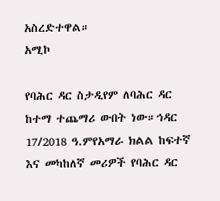አስረድተዋል።
አሚኮ

የባሕር ዳር ስታዲየም ለባሕር ዳር ከተማ ተጨማሪ ውበት ነው።ኅዳር 17/2018 ዓ.ምየአማራ ክልል ከፍተኛ እና መካከለኛ መሪዎች የባሕር ዳር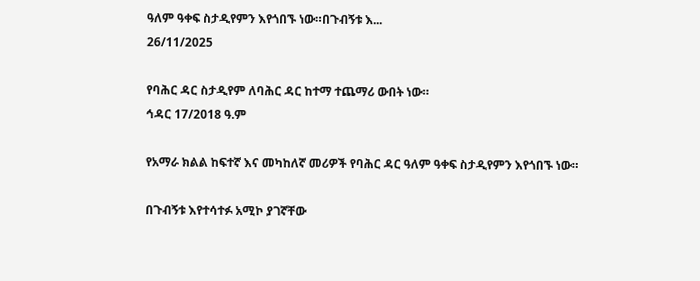ዓለም ዓቀፍ ስታዲየምን እየጎበኙ ነው።በጉብኝቱ እ...
26/11/2025

የባሕር ዳር ስታዲየም ለባሕር ዳር ከተማ ተጨማሪ ውበት ነው።
ኅዳር 17/2018 ዓ.ም

የአማራ ክልል ከፍተኛ እና መካከለኛ መሪዎች የባሕር ዳር ዓለም ዓቀፍ ስታዲየምን እየጎበኙ ነው።

በጉብኝቱ እየተሳተፉ አሚኮ ያገኛቸው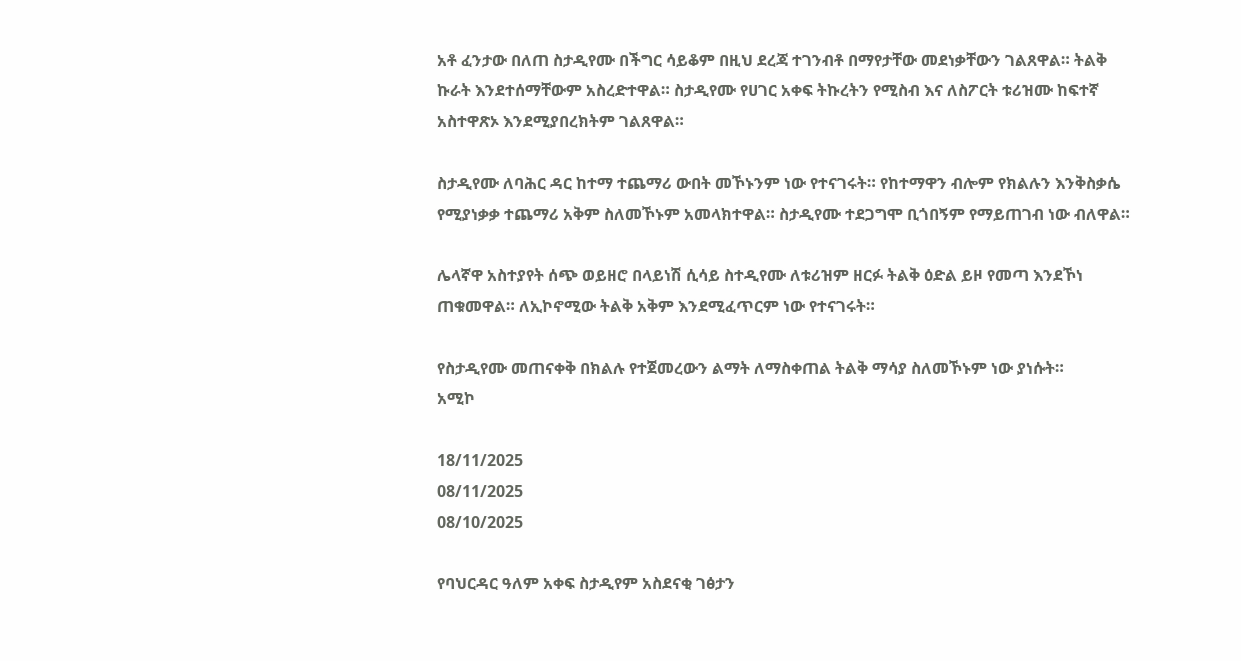አቶ ፈንታው በለጠ ስታዲየሙ በችግር ሳይቆም በዚህ ደረጃ ተገንብቶ በማየታቸው መደነቃቸውን ገልጸዋል። ትልቅ ኩራት እንደተሰማቸውም አስረድተዋል። ስታዲየሙ የሀገር አቀፍ ትኩረትን የሚስብ እና ለስፖርት ቱሪዝሙ ከፍተኛ አስተዋጽኦ እንደሚያበረክትም ገልጸዋል።

ስታዲየሙ ለባሕር ዳር ከተማ ተጨማሪ ውበት መኾኑንም ነው የተናገሩት። የከተማዋን ብሎም የክልሉን እንቅስቃሴ የሚያነቃቃ ተጨማሪ አቅም ስለመኾኑም አመላክተዋል። ስታዲየሙ ተደጋግሞ ቢጎበኝም የማይጠገብ ነው ብለዋል።

ሌላኛዋ አስተያየት ሰጭ ወይዘሮ በላይነሽ ሲሳይ ስተዲየሙ ለቱሪዝም ዘርፉ ትልቅ ዕድል ይዞ የመጣ እንደኾነ ጠቁመዋል። ለኢኮኖሚው ትልቅ አቅም እንደሚፈጥርም ነው የተናገሩት።

የስታዲየሙ መጠናቀቅ በክልሉ የተጀመረውን ልማት ለማስቀጠል ትልቅ ማሳያ ስለመኾኑም ነው ያነሱት።
አሚኮ

18/11/2025
08/11/2025
08/10/2025

የባህርዳር ዓለም አቀፍ ስታዲየም አስደናቂ ገፅታን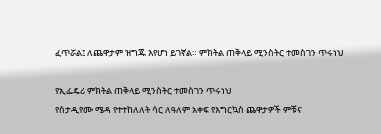ፈጥሯል፤ ለጨዋታም ዝግጁ እየሆነ ይገኛል። ምክትል ጠቅላይ ሚንስትር ተመስገን ጥሩነህ

የኢፌዴሪ ምክትል ጠቅላይ ሚንስትር ተመስገን ጥሩነህ
የስታዲየሙ ሜዳ የተተከለለት ሳር ለዓለም አቀፍ የእግርኳስ ጨዋታዎች ምቹና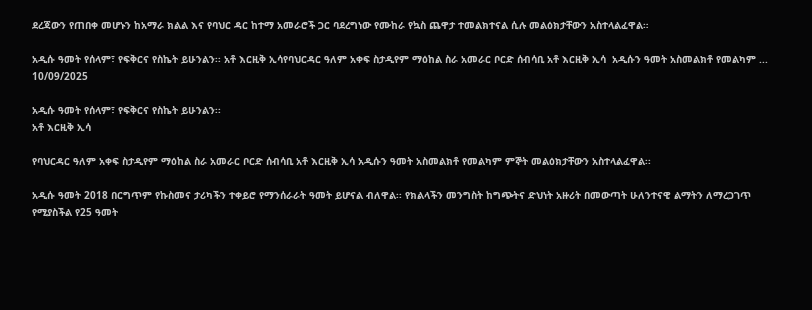ደረጃውን የጠበቀ መሆኑን ከአማራ ክልል እና የባህር ዳር ከተማ አመራሮች ጋር ባደረግነው የሙከራ የኳስ ጨዋታ ተመልክተናል ሲሉ መልዕክታቸውን አስተላልፈዋል።

አዲሱ ዓመት የሰላም፣ የፍቅርና የስኬት ይሁንልን፡፡ አቶ እርዚቅ ኢሳየባህርዳር ዓለም አቀፍ ስታዲየም ማዕከል ስራ አመራር ቦርድ ሰብሳቢ አቶ እርዚቅ ኢሳ  አዲሱን ዓመት አስመልክቶ የመልካም ...
10/09/2025

አዲሱ ዓመት የሰላም፣ የፍቅርና የስኬት ይሁንልን፡፡
አቶ እርዚቅ ኢሳ

የባህርዳር ዓለም አቀፍ ስታዲየም ማዕከል ስራ አመራር ቦርድ ሰብሳቢ አቶ እርዚቅ ኢሳ አዲሱን ዓመት አስመልክቶ የመልካም ምኞት መልዕክታቸውን አስተላልፈዋል፡፡

አዲሱ ዓመት 2018 በርግጥም የኩስመና ታሪካችን ተቀይሮ የማንሰራራት ዓመት ይሆናል ብለዋል፡፡ የክልላችን መንግስት ከግጭትና ድህነት አዙሪት በመውጣት ሁለንተናዊ ልማትን ለማረጋገጥ የሚያስችል የ25 ዓመት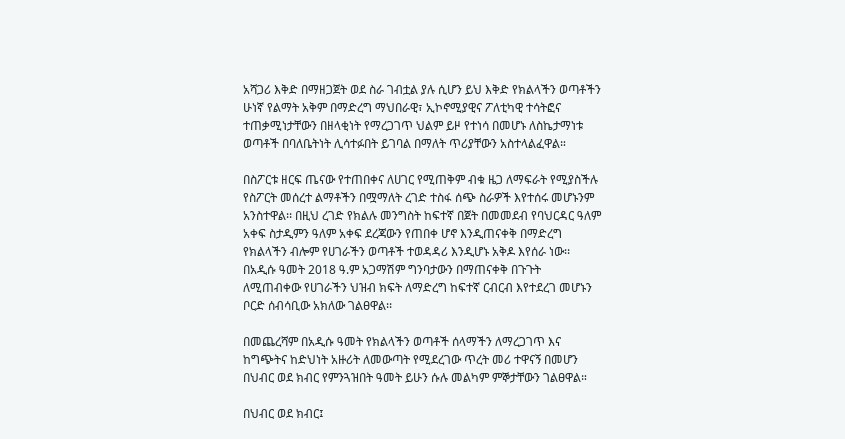አሻጋሪ እቅድ በማዘጋጀት ወደ ስራ ገብቷል ያሉ ሲሆን ይህ እቅድ የክልላችን ወጣቶችን ሁነኛ የልማት አቅም በማድረግ ማህበራዊ፣ ኢኮኖሚያዊና ፖለቲካዊ ተሳትፎና ተጠቃሚነታቸውን በዘላቂነት የማረጋገጥ ህልም ይዞ የተነሳ በመሆኑ ለስኬታማነቱ ወጣቶች በባለቤትነት ሊሳተፉበት ይገባል በማለት ጥሪያቸውን አስተላልፈዋል።

በስፖርቱ ዘርፍ ጤናው የተጠበቀና ለሀገር የሚጠቅም ብቁ ዜጋ ለማፍራት የሚያስችሉ የስፖርት መሰረተ ልማቶችን በሟማለት ረገድ ተስፋ ሰጭ ስራዎች እየተሰሩ መሆኑንም አንስተዋል፡፡ በዚህ ረገድ የክልሉ መንግስት ከፍተኛ በጀት በመመደብ የባህርዳር ዓለም አቀፍ ስታዲምን ዓለም አቀፍ ደረጃውን የጠበቀ ሆኖ እንዲጠናቀቅ በማድረግ የክልላችን ብሎም የሀገራችን ወጣቶች ተወዳዳሪ እንዲሆኑ አቅዶ እየሰራ ነው፡፡ በአዲሱ ዓመት 2018 ዓ.ም አጋማሽም ግንባታውን በማጠናቀቅ በጉጉት ለሚጠብቀው የሀገራችን ህዝብ ክፍት ለማድረግ ከፍተኛ ርብርብ እየተደረገ መሆኑን ቦርድ ሰብሳቢው አክለው ገልፀዋል፡፡

በመጨረሻም በአዲሱ ዓመት የክልላችን ወጣቶች ሰላማችን ለማረጋገጥ እና ከግጭትና ከድህነት አዙሪት ለመውጣት የሚደረገው ጥረት መሪ ተዋናኝ በመሆን በህብር ወደ ክብር የምንጓዝበት ዓመት ይሁን ሱሉ መልካም ምኞታቸውን ገልፀዋል።

በህብር ወደ ክብር፤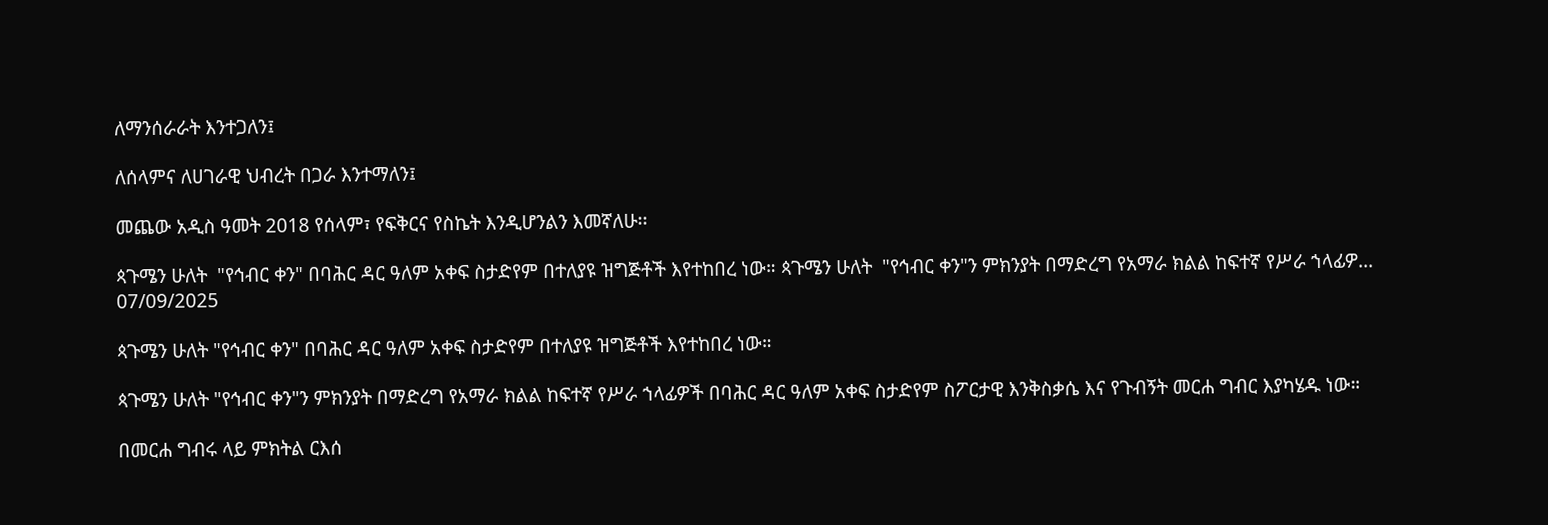ለማንሰራራት እንተጋለን፤

ለሰላምና ለሀገራዊ ህብረት በጋራ እንተማለን፤

መጨው አዲስ ዓመት 2018 የሰላም፣ የፍቅርና የስኬት እንዲሆንልን እመኛለሁ፡፡

ጳጉሜን ሁለት  "የኅብር ቀን" በባሕር ዳር ዓለም አቀፍ ስታድየም በተለያዩ ዝግጅቶች እየተከበረ ነው። ጳጉሜን ሁለት  "የኅብር ቀን"ን ምክንያት በማድረግ የአማራ ክልል ከፍተኛ የሥራ ኀላፊዎ...
07/09/2025

ጳጉሜን ሁለት "የኅብር ቀን" በባሕር ዳር ዓለም አቀፍ ስታድየም በተለያዩ ዝግጅቶች እየተከበረ ነው።

ጳጉሜን ሁለት "የኅብር ቀን"ን ምክንያት በማድረግ የአማራ ክልል ከፍተኛ የሥራ ኀላፊዎች በባሕር ዳር ዓለም አቀፍ ስታድየም ስፖርታዊ እንቅስቃሴ እና የጉብኝት መርሐ ግብር እያካሄዱ ነው።

በመርሐ ግብሩ ላይ ምክትል ርእሰ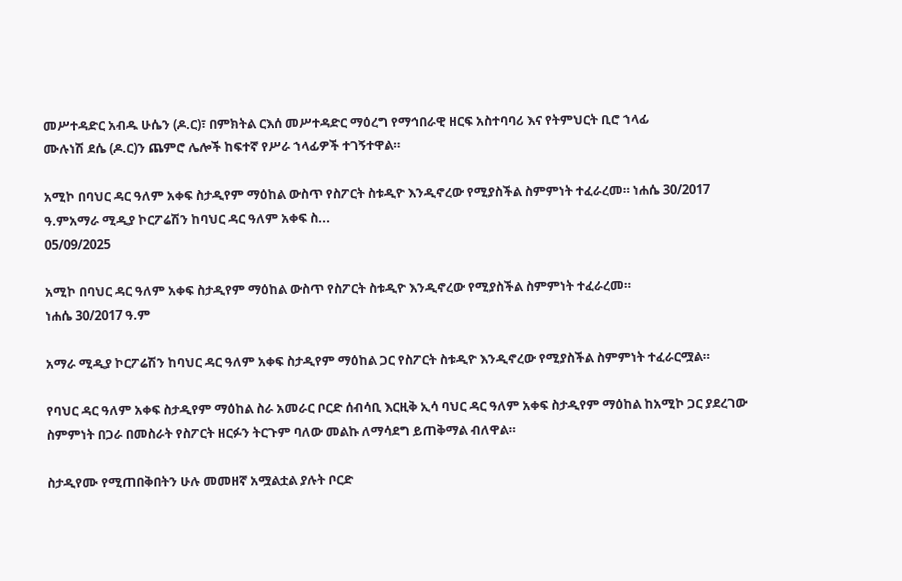መሥተዳድር አብዱ ሁሴን (ዶ.ር)፣ በምክትል ርእሰ መሥተዳድር ማዕረግ የማኅበራዊ ዘርፍ አስተባባሪ እና የትምህርት ቢሮ ኀላፊ
ሙሉነሽ ደሴ (ዶ.ር)ን ጨምሮ ሌሎች ከፍተኛ የሥራ ኀላፊዎች ተገኝተዋል።

አሚኮ በባህር ዳር ዓለም አቀፍ ስታዲየም ማዕከል ውስጥ የስፖርት ስቱዲዮ እንዲኖረው የሚያስችል ስምምነት ተፈራረመ። ነሐሴ 30/2017 ዓ.ምአማራ ሚዲያ ኮርፖሬሽን ከባህር ዳር ዓለም አቀፍ ስ...
05/09/2025

አሚኮ በባህር ዳር ዓለም አቀፍ ስታዲየም ማዕከል ውስጥ የስፖርት ስቱዲዮ እንዲኖረው የሚያስችል ስምምነት ተፈራረመ።
ነሐሴ 30/2017 ዓ.ም

አማራ ሚዲያ ኮርፖሬሽን ከባህር ዳር ዓለም አቀፍ ስታዲየም ማዕከል ጋር የስፖርት ስቱዲዮ እንዲኖረው የሚያስችል ስምምነት ተፈራርሟል።

የባህር ዳር ዓለም አቀፍ ስታዲየም ማዕከል ስራ አመራር ቦርድ ሰብሳቢ እርዚቅ ኢሳ ባህር ዳር ዓለም አቀፍ ስታዲየም ማዕከል ከአሚኮ ጋር ያደረገው ስምምነት በጋራ በመስራት የስፖርት ዘርፉን ትርጉም ባለው መልኩ ለማሳደግ ይጠቅማል ብለዋል።

ስታዲየሙ የሚጠበቅበትን ሁሉ መመዘኛ አሟልቷል ያሉት ቦርድ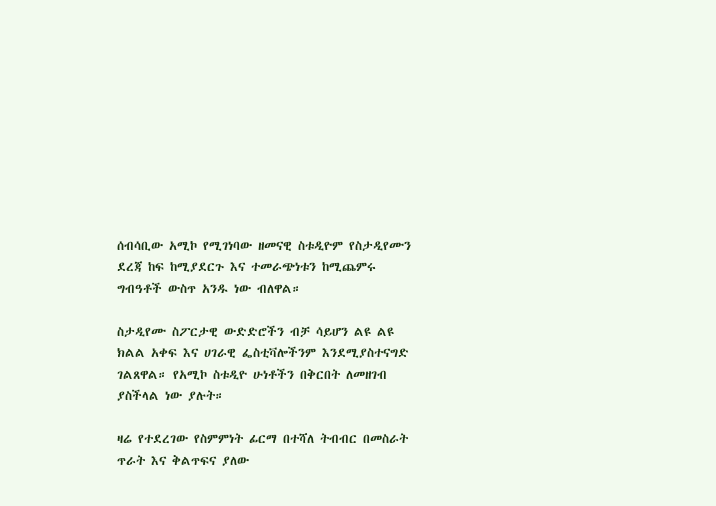ሰብሳቢው አሚኮ የሚገነባው ዘመናዊ ስቱዲዮም የስታዲየሙን ደረጃ ከፍ ከሚያደርጉ እና ተመራጭነቱን ከሚጨምሩ ግብዓቶች ውስጥ አንዱ ነው ብለዋል።

ስታዲየሙ ስፖርታዊ ውድድሮችን ብቻ ሳይሆን ልዩ ልዩ ክልል አቀፍ እና ሀገራዊ ፌስቲቫሎችንም እንደሚያስተናግድ ገልጸዋል። የአሚኮ ስቱዲዮ ሁነቶችን በቅርበት ለመዘገብ ያስችላል ነው ያሉት።

ዛሬ የተደረገው የስምምነት ፊርማ በተሻለ ትብብር በመስራት ጥራት እና ቅልጥፍና ያለው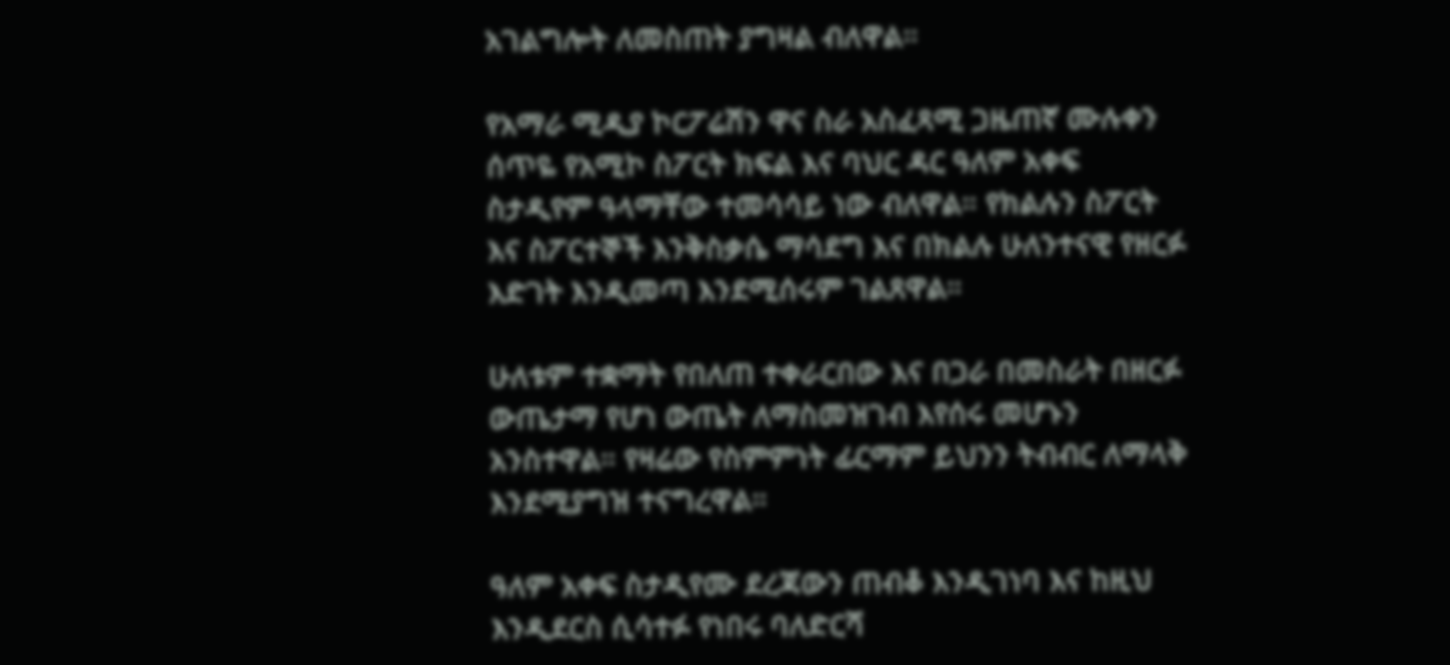አገልግሎት ለመስጠት ያግዛል ብለዋል።

የአማራ ሚዲያ ኮርፖሬሽን ዋና ስራ አስፈጻሚ ጋዜጠኛ ሙሉቀን ሰጥዬ የአሚኮ ስፖርት ክፍል እና ባህር ዳር ዓለም አቀፍ ስታዲየም ዓላማቸው ተመሳሳይ ነው ብለዋል። የክልሉን ስፖርት እና ስፖርተኞች እንቅስቃሴ ማሳደግ እና በክልሉ ሁለንተናዊ የዘርፉ እድገት እንዲመጣ እንደሚሰሩም ገልጸዋል።

ሁለቱም ተቋማት የበለጠ ተቀራርበው እና በጋራ በመስራት በዘርፉ ውጤታማ የሆነ ውጤት ለማስመዝገብ እየሰሩ መሆኑን አንስተዋል። የዛሬው የስምምነት ፊርማም ይህንን ትብብር ለማላቅ እንደሚያግዝ ተናግረዋል።

ዓለም አቀፍ ስታዲየሙ ደረጃውን ጠብቆ እንዲገነባ እና ከዚህ እንዲደርስ ሲሳተፉ የነበሩ ባለድርሻ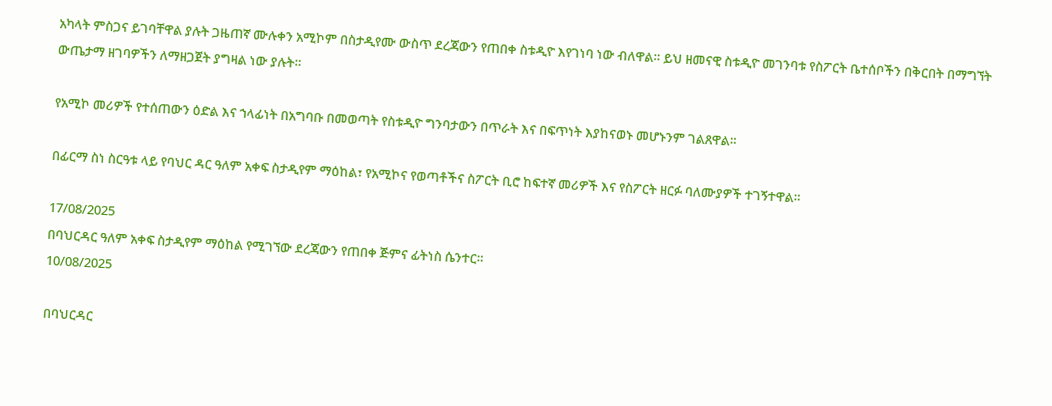አካላት ምስጋና ይገባቸዋል ያሉት ጋዜጠኛ ሙሉቀን አሚኮም በስታዲየሙ ውስጥ ደረጃውን የጠበቀ ስቱዲዮ እየገነባ ነው ብለዋል። ይህ ዘመናዊ ስቱዲዮ መገንባቱ የስፖርት ቤተሰቦችን በቅርበት በማግኘት ውጤታማ ዘገባዎችን ለማዘጋጀት ያግዛል ነው ያሉት።

የአሚኮ መሪዎች የተሰጠውን ዕድል እና ኀላፊነት በአግባቡ በመወጣት የስቱዲዮ ግንባታውን በጥራት እና በፍጥነት እያከናወኑ መሆኑንም ገልጸዋል።

በፊርማ ስነ ስርዓቱ ላይ የባህር ዳር ዓለም አቀፍ ስታዲየም ማዕከል፣ የአሚኮና የወጣቶችና ስፖርት ቢሮ ከፍተኛ መሪዎች እና የስፖርት ዘርፉ ባለሙያዎች ተገኝተዋል።

17/08/2025
በባህርዳር ዓለም አቀፍ ስታዲየም ማዕከል የሚገኘው ደረጃውን የጠበቀ ጅምና ፊትነስ ሴንተር።
10/08/2025

በባህርዳር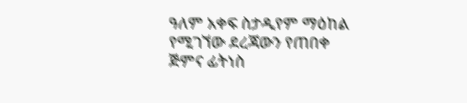ዓለም አቀፍ ስታዲየም ማዕከል የሚገኘው ደረጃውን የጠበቀ ጅምና ፊትነስ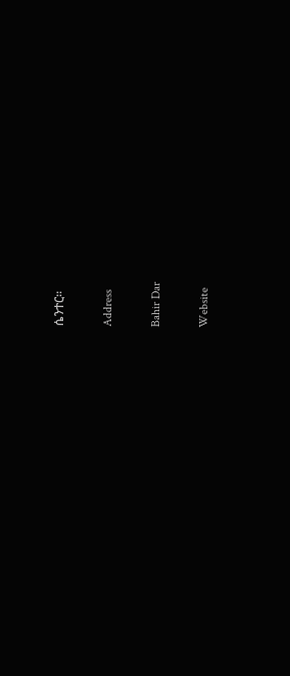ሴንተር።

Address

Bahir Dar

Website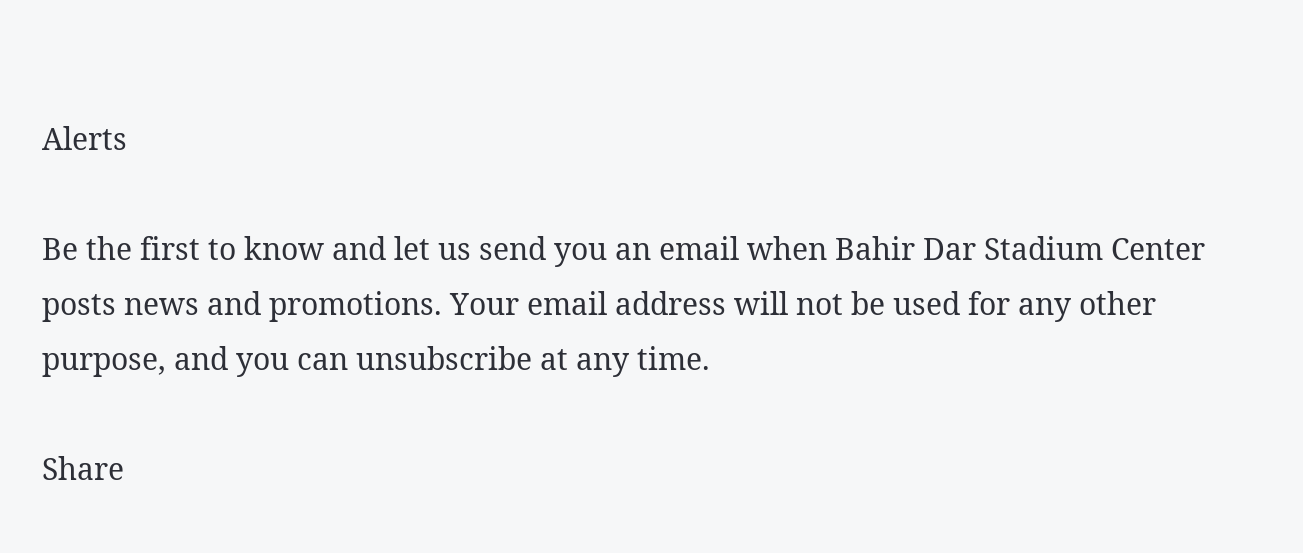Alerts

Be the first to know and let us send you an email when Bahir Dar Stadium Center posts news and promotions. Your email address will not be used for any other purpose, and you can unsubscribe at any time.

Share